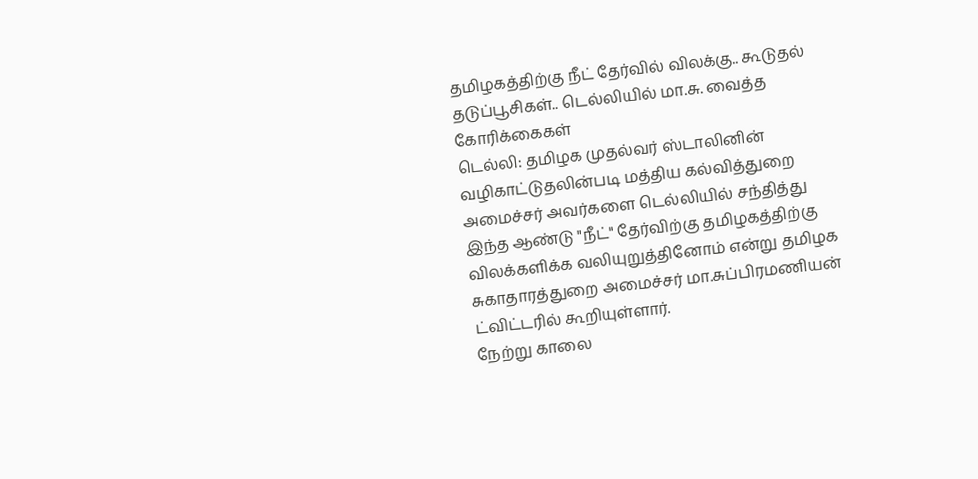தமிழகத்திற்கு நீட் தேர்வில் விலக்கு.. கூடுதல் தடுப்பூசிகள்.. டெல்லியில் மா.சு. வைத்த கோரிக்கைகள்
டெல்லி: தமிழக முதல்வர் ஸ்டாலினின் வழிகாட்டுதலின்படி மத்திய கல்வித்துறை அமைச்சர் அவர்களை டெல்லியில் சந்தித்து இந்த ஆண்டு "நீட்" தேர்விற்கு தமிழகத்திற்கு விலக்களிக்க வலியுறுத்தினோம் என்று தமிழக சுகாதாரத்துறை அமைச்சர் மா.சுப்பிரமணியன் ட்விட்டரில் கூறியுள்ளார்.
நேற்று காலை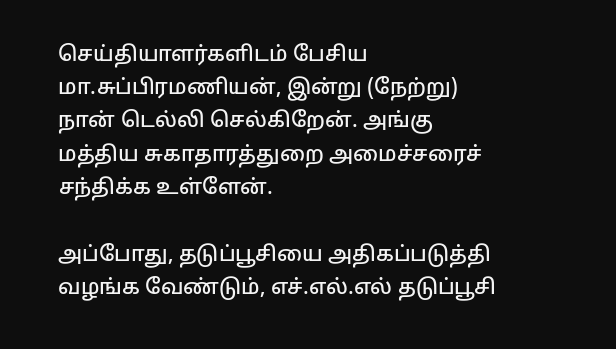செய்தியாளர்களிடம் பேசிய மா.சுப்பிரமணியன், இன்று (நேற்று) நான் டெல்லி செல்கிறேன். அங்கு மத்திய சுகாதாரத்துறை அமைச்சரைச் சந்திக்க உள்ளேன்.

அப்போது, தடுப்பூசியை அதிகப்படுத்தி வழங்க வேண்டும், எச்.எல்.எல் தடுப்பூசி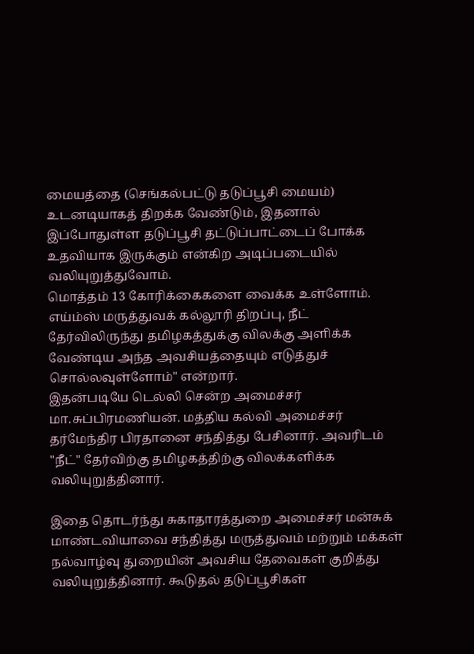மையத்தை (செங்கல்பட்டு தடுப்பூசி மையம்) உடனடியாகத் திறக்க வேண்டும், இதனால் இப்போதுள்ள தடுப்பூசி தட்டுப்பாட்டைப் போக்க உதவியாக இருக்கும் என்கிற அடிப்படையில் வலியுறுத்துவோம்.
மொத்தம் 13 கோரிக்கைகளை வைக்க உள்ளோம். எய்ம்ஸ் மருத்துவக் கல்லூரி திறப்பு, நீட் தேர்விலிருந்து தமிழகத்துக்கு விலக்கு அளிக்க வேண்டிய அந்த அவசியத்தையும் எடுத்துச் சொல்லவுள்ளோம்" என்றார்.
இதன்படியே டெல்லி சென்ற அமைச்சர் மா.சுப்பிரமணியன். மத்திய கல்வி அமைச்சர் தர்மேந்திர பிரதானை சந்தித்து பேசினார். அவரிடம் "நீட்" தேர்விற்கு தமிழகத்திற்கு விலக்களிக்க வலியுறுத்தினார்.

இதை தொடர்ந்து சுகாதாரத்துறை அமைச்சர் மன்சுக் மாண்டவியாவை சந்தித்து மருத்துவம் மற்றும் மக்கள் நல்வாழ்வு துறையின் அவசிய தேவைகள் குறித்து வலியுறுத்தினார். கூடுதல் தடுப்பூசிகள்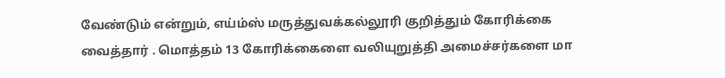வேண்டும் என்றும், எய்ம்ஸ் மருத்துவக்கல்லூரி குறித்தும் கோரிக்கை வைத்தார் . மொத்தம் 13 கோரிக்கைளை வலியுறுத்தி அமைச்சர்களை மா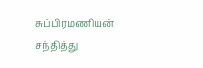சுப்பிரமணியன் சந்தித்து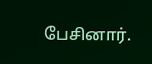பேசினார்.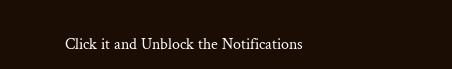Click it and Unblock the Notifications